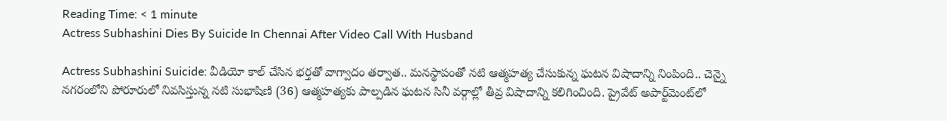Reading Time: < 1 minute
Actress Subhashini Dies By Suicide In Chennai After Video Call With Husband

Actress Subhashini Suicide: వీడియో కాల్‌ చేసిన భర్తతో వాగ్వాదం తర్వాత.. మనస్థాపంతో నటి ఆత్మహత్య చేసుకున్న ఘటన విషాదాన్ని నింపింది.. చెన్నై నగరంలోని పోరూరులో నివసిస్తున్న నటి సుభాషిణి (36) ఆత్మహత్యకు పాల్పడిన ఘటన సినీ వర్గాల్లో తీవ్ర విషాదాన్ని కలిగించింది. ప్రైవేట్ అపార్ట్‌మెంట్‌లో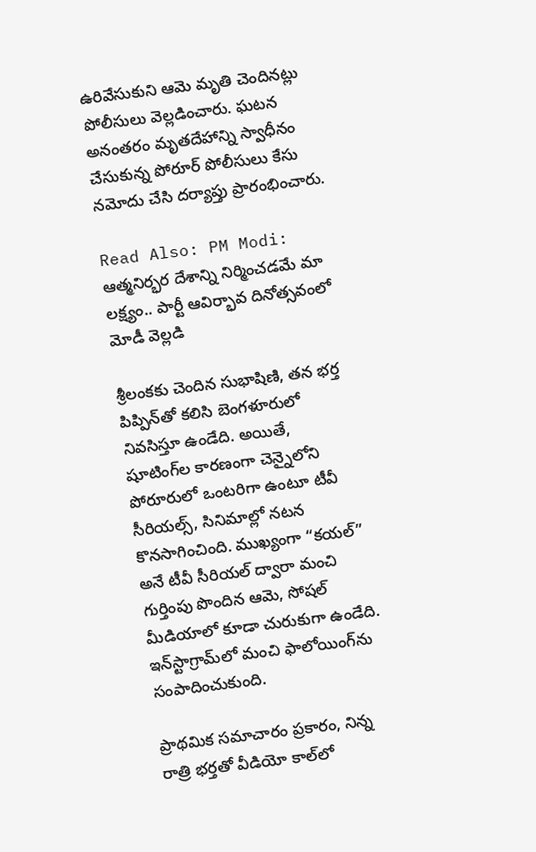ఉరివేసుకుని ఆమె మృతి చెందినట్లు పోలీసులు వెల్లడించారు. ఘటన అనంతరం మృతదేహాన్ని స్వాధీనం చేసుకున్న పోరూర్ పోలీసులు కేసు నమోదు చేసి దర్యాప్తు ప్రారంభించారు.

Read Also: PM Modi: ఆత్మనిర్భర దేశాన్ని నిర్మించడమే మా లక్ష్యం.. పార్టీ ఆవిర్భావ దినోత్సవంలో మోడీ వెల్లడి

శ్రీలంకకు చెందిన సుభాషిణి, తన భర్త పిప్పిన్‌తో కలిసి బెంగళూరులో నివసిస్తూ ఉండేది. అయితే, షూటింగ్‌ల కారణంగా చెన్నైలోని పోరూరులో ఒంటరిగా ఉంటూ టీవీ సీరియల్స్, సినిమాల్లో నటన కొనసాగించింది. ముఖ్యంగా “కయల్” అనే టీవీ సీరియల్ ద్వారా మంచి గుర్తింపు పొందిన ఆమె, సోషల్ మీడియాలో కూడా చురుకుగా ఉండేది. ఇన్‌స్టాగ్రామ్‌లో మంచి ఫాలోయింగ్‌ను సంపాదించుకుంది.

ప్రాథమిక సమాచారం ప్రకారం, నిన్న రాత్రి భర్తతో వీడియో కాల్‌లో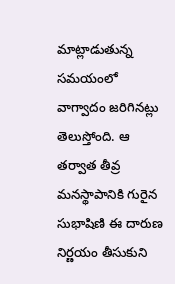మాట్లాడుతున్న సమయంలో వాగ్వాదం జరిగినట్లు తెలుస్తోంది. ఆ తర్వాత తీవ్ర మనస్థాపానికి గురైన సుభాషిణి ఈ దారుణ నిర్ణయం తీసుకుని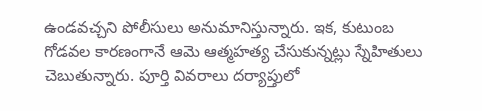ఉండవచ్చని పోలీసులు అనుమానిస్తున్నారు. ఇక, కుటుంబ గోడవల కారణంగానే ఆమె ఆత్మహత్య చేసుకున్నట్లు స్నేహితులు చెబుతున్నారు. పూర్తి వివరాలు దర్యాప్తులో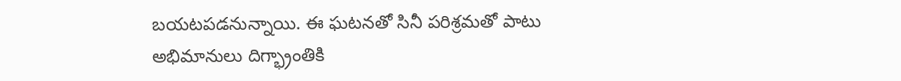బయటపడనున్నాయి. ఈ ఘటనతో సినీ పరిశ్రమతో పాటు అభిమానులు దిగ్భ్రాంతికి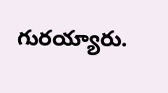గురయ్యారు.